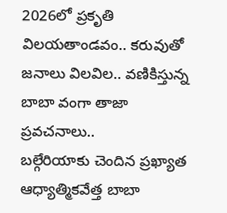2026లో ప్రకృతి విలయతాండవం.. కరువుతో జనాలు విలవిల.. వణికిస్తున్న బాబా వంగా తాజా ప్రవచనాలు..
బల్గేరియాకు చెందిన ప్రఖ్యాత ఆధ్యాత్మికవేత్త బాబా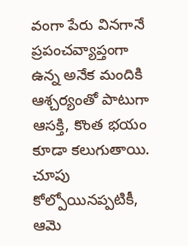వంగా పేరు వినగానే ప్రపంచవ్యాప్తంగా ఉన్న అనేక మందికి ఆశ్చర్యంతో పాటుగా ఆసక్తి, కొంత భయం కూడా కలుగుతాయి. చూపు కోల్పోయినప్పటికీ, ఆమె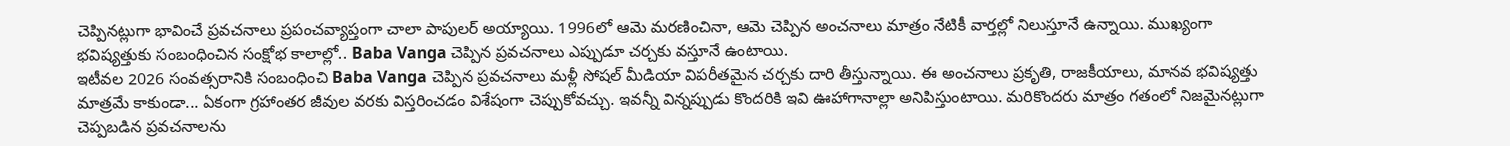చెప్పినట్లుగా భావించే ప్రవచనాలు ప్రపంచవ్యాప్తంగా చాలా పాపులర్ అయ్యాయి. 1996లో ఆమె మరణించినా, ఆమె చెప్పిన అంచనాలు మాత్రం నేటికీ వార్తల్లో నిలుస్తూనే ఉన్నాయి. ముఖ్యంగా భవిష్యత్తుకు సంబంధించిన సంక్షోభ కాలాల్లో.. Baba Vanga చెప్పిన ప్రవచనాలు ఎప్పుడూ చర్చకు వస్తూనే ఉంటాయి.
ఇటీవల 2026 సంవత్సరానికి సంబంధించి Baba Vanga చెప్పిన ప్రవచనాలు మళ్లీ సోషల్ మీడియా విపరీతమైన చర్చకు దారి తీస్తున్నాయి. ఈ అంచనాలు ప్రకృతి, రాజకీయాలు, మానవ భవిష్యత్తు మాత్రమే కాకుండా... ఏకంగా గ్రహాంతర జీవుల వరకు విస్తరించడం విశేషంగా చెప్పుకోవచ్చు. ఇవన్నీ విన్నప్పుడు కొందరికి ఇవి ఊహాగానాల్లా అనిపిస్తుంటాయి. మరికొందరు మాత్రం గతంలో నిజమైనట్లుగా చెప్పబడిన ప్రవచనాలను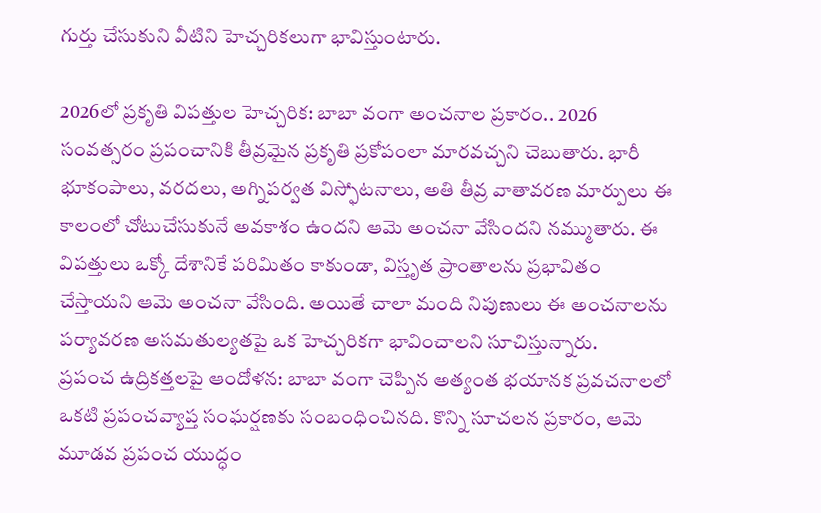గుర్తు చేసుకుని వీటిని హెచ్చరికలుగా భావిస్తుంటారు.

2026లో ప్రకృతి విపత్తుల హెచ్చరిక: బాబా వంగా అంచనాల ప్రకారం.. 2026 సంవత్సరం ప్రపంచానికి తీవ్రమైన ప్రకృతి ప్రకోపంలా మారవచ్చని చెబుతారు. భారీ భూకంపాలు, వరదలు, అగ్నిపర్వత విస్ఫోటనాలు, అతి తీవ్ర వాతావరణ మార్పులు ఈ కాలంలో చోటుచేసుకునే అవకాశం ఉందని ఆమె అంచనా వేసిందని నమ్ముతారు. ఈ విపత్తులు ఒక్కో దేశానికే పరిమితం కాకుండా, విస్తృత ప్రాంతాలను ప్రభావితం చేస్తాయని ఆమె అంచనా వేసింది. అయితే చాలా మంది నిపుణులు ఈ అంచనాలను పర్యావరణ అసమతుల్యతపై ఒక హెచ్చరికగా భావించాలని సూచిస్తున్నారు.
ప్రపంచ ఉద్రికత్తలపై ఆందోళన: బాబా వంగా చెప్పిన అత్యంత భయానక ప్రవచనాలలో ఒకటి ప్రపంచవ్యాప్త సంఘర్షణకు సంబంధించినది. కొన్ని సూచలన ప్రకారం, ఆమె మూడవ ప్రపంచ యుద్ధం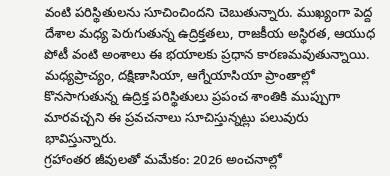వంటి పరిస్థితులను సూచించిందని చెబుతున్నారు. ముఖ్యంగా పెద్ద దేశాల మధ్య పెరుగుతున్న ఉద్రిక్తతలు, రాజకీయ అస్థిరత, ఆయుధ పోటీ వంటి అంశాలు ఈ భయాలకు ప్రధాన కారణమవుతున్నాయి. మధ్యప్రాచ్యం, దక్షిణాసియా, ఆగ్నేయాసియా ప్రాంతాల్లో కొనసాగుతున్న ఉద్రిక్త పరిస్థితులు ప్రపంచ శాంతికి ముప్పుగా మారవచ్చని ఈ ప్రవచనాలు సూచిస్తున్నట్లు పలువురు భావిస్తున్నారు.
గ్రహాంతర జీవులతో మమేకం: 2026 అంచనాల్లో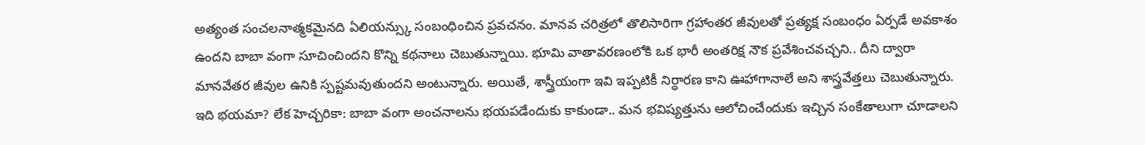అత్యంత సంచలనాత్మకమైనది ఏలియన్స్కు సంబంధించిన ప్రవచనం. మానవ చరిత్రలో తొలిసారిగా గ్రహాంతర జీవులతో ప్రత్యక్ష సంబంధం ఏర్పడే అవకాశం ఉందని బాబా వంగా సూచించిందని కొన్ని కథనాలు చెబుతున్నాయి. భూమి వాతావరణంలోకి ఒక భారీ అంతరిక్ష నౌక ప్రవేశించవచ్చని.. దీని ద్వారా మానవేతర జీవుల ఉనికి స్పష్టమవుతుందని అంటున్నారు. అయితే, శాస్త్రీయంగా ఇవి ఇప్పటికీ నిర్ధారణ కాని ఊహాగానాలే అని శాస్త్రవేత్తలు చెబుతున్నారు.
ఇది భయమా? లేక హెచ్చరికా: బాబా వంగా అంచనాలను భయపడేందుకు కాకుండా.. మన భవిష్యత్తును ఆలోచించేందుకు ఇచ్చిన సంకేతాలుగా చూడాలని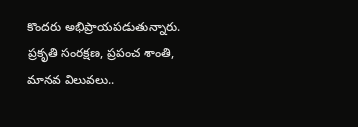కొందరు అభిప్రాయపడుతున్నారు. ప్రకృతి సంరక్షణ, ప్రపంచ శాంతి, మానవ విలువలు..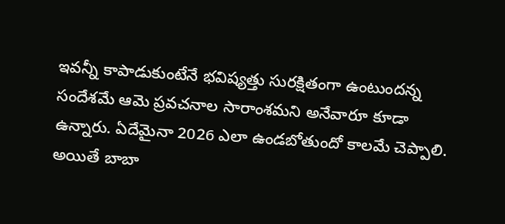ఇవన్నీ కాపాడుకుంటేనే భవిష్యత్తు సురక్షితంగా ఉంటుందన్న సందేశమే ఆమె ప్రవచనాల సారాంశమని అనేవారూ కూడా ఉన్నారు. ఏదేమైనా 2026 ఎలా ఉండబోతుందో కాలమే చెప్పాలి. అయితే బాబా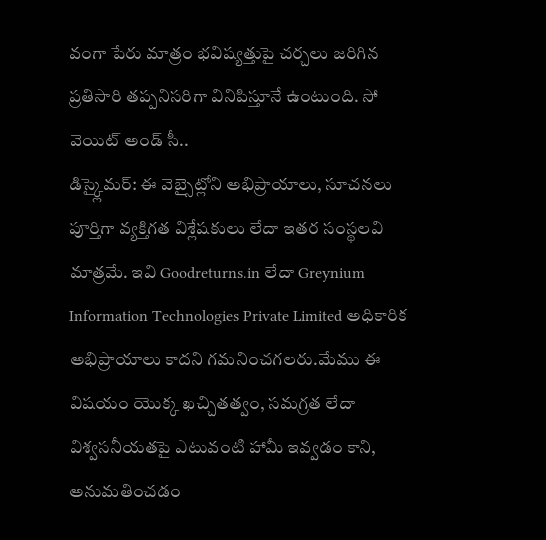వంగా పేరు మాత్రం భవిష్యత్తుపై చర్చలు జరిగిన ప్రతిసారి తప్పనిసరిగా వినిపిస్తూనే ఉంటుంది. సో వెయిట్ అండ్ సీ..
డిస్క్లైమర్: ఈ వెబ్సైట్లోని అభిప్రాయాలు, సూచనలు పూర్తిగా వ్యక్తిగత విశ్లేషకులు లేదా ఇతర సంస్థలవి మాత్రమే. ఇవి Goodreturns.in లేదా Greynium Information Technologies Private Limited అధికారిక అభిప్రాయాలు కాదని గమనించగలరు.మేము ఈ విషయం యొక్క ఖచ్చితత్వం, సమగ్రత లేదా విశ్వసనీయతపై ఎటువంటి హామీ ఇవ్వడం కాని, అనుమతించడం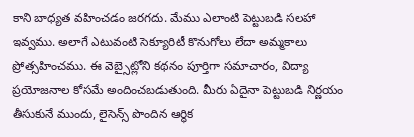కాని బాధ్యత వహించడం జరగదు. మేము ఎలాంటి పెట్టుబడి సలహా ఇవ్వము. అలాగే ఎటువంటి సెక్యూరిటీ కొనుగోలు లేదా అమ్మకాలు ప్రోత్సహించము. ఈ వెబ్సైట్లోని కథనం పూర్తిగా సమాచారం, విద్యా ప్రయోజనాల కోసమే అందించబడుతుంది. మీరు ఏదైనా పెట్టుబడి నిర్ణయం తీసుకునే ముందు, లైసెన్స్ పొందిన ఆర్థిక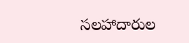సలహాదారుల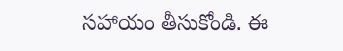సహాయం తీసుకోండి. ఈ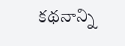కథనాన్ని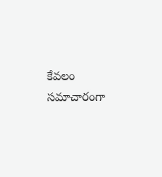కేవలం సమాచారంగా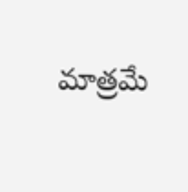మాత్రమే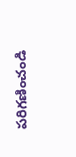పరిగణించండి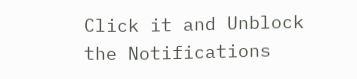Click it and Unblock the Notifications